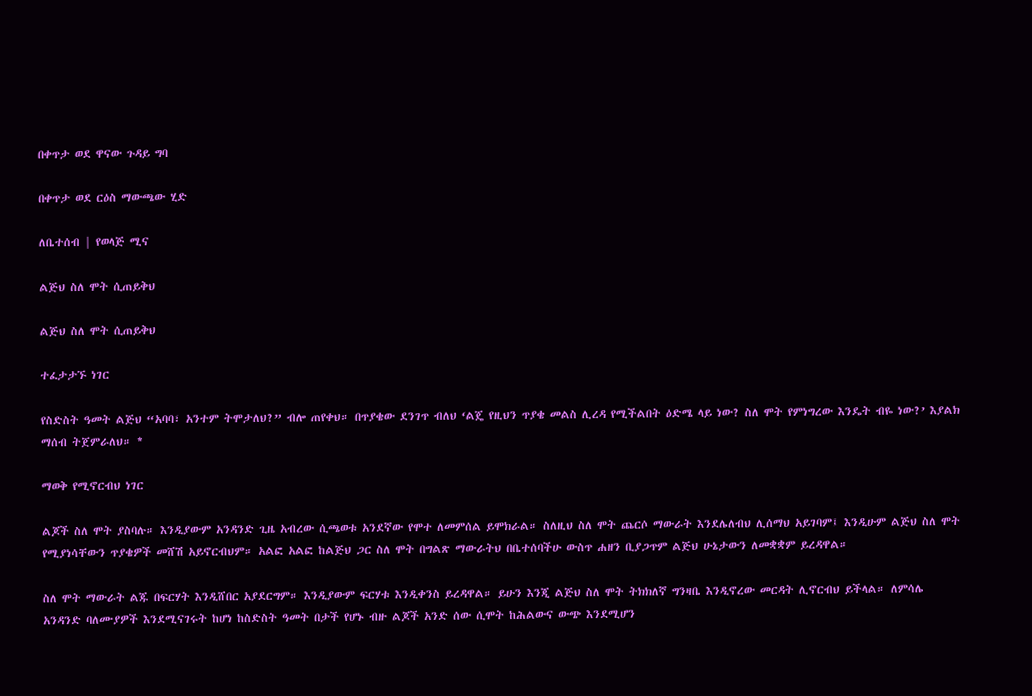በቀጥታ ወደ ዋናው ጉዳይ ግባ

በቀጥታ ወደ ርዕስ ማውጫው ሂድ

ለቤተሰብ | የወላጅ ሚና

ልጅህ ስለ ሞት ሲጠይቅህ

ልጅህ ስለ ሞት ሲጠይቅህ

ተፈታታኙ ነገር

የስድስት ዓመት ልጅህ “አባባ፣ አንተም ትሞታለህ?” ብሎ ጠየቀህ። በጥያቄው ደንገጥ ብለህ ‘ልጄ የዚህን ጥያቄ መልስ ሊረዳ የሚችልበት ዕድሜ ላይ ነው? ስለ ሞት የምነግረው እንዴት ብዬ ነው?’ እያልክ ማሰብ ትጀምራለህ። *

ማወቅ የሚኖርብህ ነገር

ልጆች ስለ ሞት ያስባሉ። እንዲያውም አንዳንድ ጊዜ አብረው ሲጫወቱ አንደኛው የሞተ ለመምሰል ይሞክራል። ስለዚህ ስለ ሞት ጨርሶ ማውራት እንደሌለብህ ሊሰማህ አይገባም፤ እንዲሁም ልጅህ ስለ ሞት የሚያነሳቸውን ጥያቄዎች መሸሽ አይኖርብህም። አልፎ አልፎ ከልጅህ ጋር ስለ ሞት በግልጽ ማውራትህ በቤተሰባችሁ ውስጥ ሐዘን ቢያጋጥም ልጅህ ሁኔታውን ለመቋቋም ይረዳዋል።

ስለ ሞት ማውራት ልጁ በፍርሃት እንዲሸበር አያደርግም። እንዲያውም ፍርሃቱ እንዲቀንስ ይረዳዋል። ይሁን እንጂ ልጅህ ስለ ሞት ትክክለኛ ግንዛቤ እንዲኖረው መርዳት ሊኖርብህ ይችላል። ለምሳሌ አንዳንድ ባለሙያዎች እንደሚናገሩት ከሆነ ከስድስት ዓመት በታች የሆኑ ብዙ ልጆች አንድ ሰው ሲሞት ከሕልውና ውጭ እንደሚሆን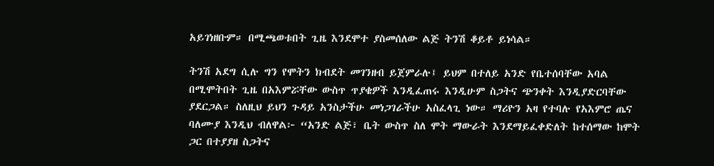አይገነዘቡም። በሚጫወቱበት ጊዜ እንደሞተ ያስመሰለው ልጅ ትንሽ ቆይቶ ይነሳል።

ትንሽ አደግ ሲሉ ግን የሞትን ክብደት መገንዘብ ይጀምራሉ፤ ይህም በተለይ አንድ የቤተሰባቸው አባል በሚሞትበት ጊዜ በአእምሯቸው ውስጥ ጥያቄዎች እንዲፈጠሩ እንዲሁም ስጋትና ጭንቀት እንዲያድርባቸው ያደርጋል። ስለዚህ ይህን ጉዳይ አንስታችሁ መነጋገራችሁ አስፈላጊ ነው። ማሪዮን አዛ የተባሉ የአእምሮ ጤና ባለሙያ እንዲህ ብለዋል፦ “አንድ ልጅ፣ ቤት ውስጥ ስለ ሞት ማውራት እንደማይፈቀድለት ከተሰማው ከሞት ጋር በተያያዘ ስጋትና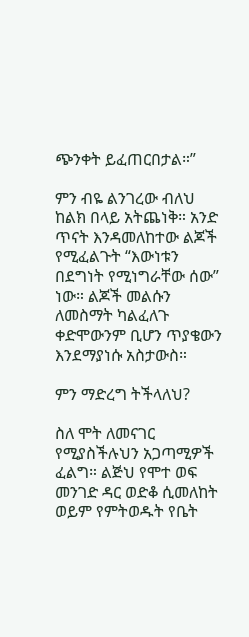ጭንቀት ይፈጠርበታል።”

ምን ብዬ ልንገረው ብለህ ከልክ በላይ አትጨነቅ። አንድ ጥናት እንዳመለከተው ልጆች የሚፈልጉት “እውነቱን በደግነት የሚነግራቸው ሰው” ነው። ልጆች መልሱን ለመስማት ካልፈለጉ ቀድሞውንም ቢሆን ጥያቄውን እንደማያነሱ አስታውስ።

ምን ማድረግ ትችላለህ?

ስለ ሞት ለመናገር የሚያስችሉህን አጋጣሚዎች ፈልግ። ልጅህ የሞተ ወፍ መንገድ ዳር ወድቆ ሲመለከት ወይም የምትወዱት የቤት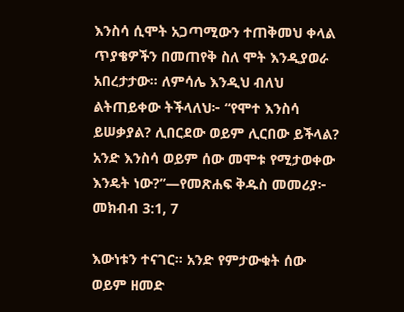እንስሳ ሲሞት አጋጣሚውን ተጠቅመህ ቀላል ጥያቄዎችን በመጠየቅ ስለ ሞት እንዲያወራ አበረታታው። ለምሳሌ እንዲህ ብለህ ልትጠይቀው ትችላለህ፦ “የሞተ እንስሳ ይሠቃያል? ሊበርደው ወይም ሊርበው ይችላል? አንድ እንስሳ ወይም ሰው መሞቱ የሚታወቀው እንዴት ነው?”—የመጽሐፍ ቅዱስ መመሪያ፦ መክብብ 3:1, 7

እውነቱን ተናገር። አንድ የምታውቁት ሰው ወይም ዘመድ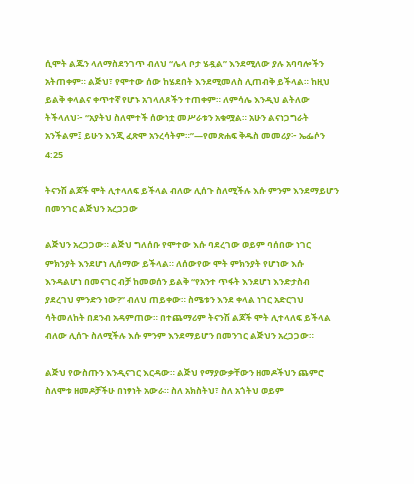ሲሞት ልጁን ላለማስደንገጥ ብለህ “ሌላ ቦታ ሄዷል” እንደሚለው ያሉ አባባሎችን አትጠቀም። ልጅህ፣ የሞተው ሰው ከሄደበት እንደሚመለስ ሊጠብቅ ይችላል። ከዚህ ይልቅ ቀላልና ቀጥተኛ የሆኑ አገላለጾችን ተጠቀም። ለምሳሌ እንዲህ ልትለው ትችላለህ፦ “አያትህ ስለሞተች ሰውነቷ መሥራቱን አቁሟል። አሁን ልናነጋግራት አንችልም፤ ይሁን እንጂ ፈጽሞ አንረሳትም።”—የመጽሐፍ ቅዱስ መመሪያ፦ ኤፌሶን 4:25

ትናንሽ ልጆች ሞት ሊተላለፍ ይችላል ብለው ሊሰጉ ስለሚችሉ እሱ ምንም እንደማይሆን በመንገር ልጅህን አረጋጋው

ልጅህን አረጋጋው። ልጅህ ግለሰቡ የሞተው እሱ ባደረገው ወይም ባሰበው ነገር ምክንያት እንደሆነ ሊሰማው ይችላል። ለሰውየው ሞት ምክንያት የሆነው እሱ እንዳልሆነ በመናገር ብቻ ከመወሰን ይልቅ “የአንተ ጥፋት እንደሆነ እንድታስብ ያደረገህ ምንድን ነው?” ብለህ ጠይቀው። ስሜቱን እንደ ቀላል ነገር አድርገህ ሳትመለከት በደንብ አዳምጠው። በተጨማሪም ትናንሽ ልጆች ሞት ሊተላለፍ ይችላል ብለው ሊሰጉ ስለሚችሉ እሱ ምንም እንደማይሆን በመንገር ልጅህን አረጋጋው።

ልጅህ የውስጡን እንዲናገር እርዳው። ልጅህ የማያውቃቸውን ዘመዶችህን ጨምሮ ስለሞቱ ዘመዶቻችሁ በነፃነት አውራ። ስለ አክስትህ፣ ስለ አጎትህ ወይም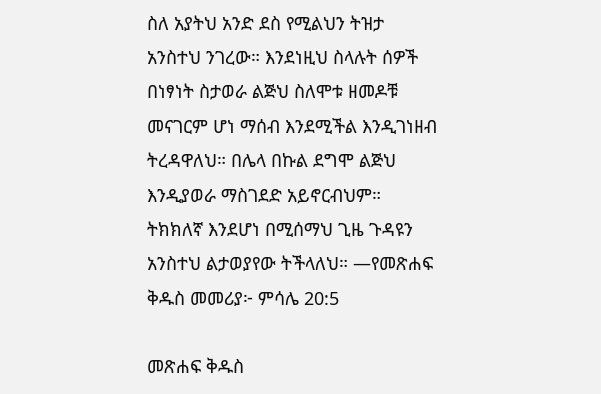ስለ አያትህ አንድ ደስ የሚልህን ትዝታ አንስተህ ንገረው። እንደነዚህ ስላሉት ሰዎች በነፃነት ስታወራ ልጅህ ስለሞቱ ዘመዶቹ መናገርም ሆነ ማሰብ እንደሚችል እንዲገነዘብ ትረዳዋለህ። በሌላ በኩል ደግሞ ልጅህ እንዲያወራ ማስገደድ አይኖርብህም። ትክክለኛ እንደሆነ በሚሰማህ ጊዜ ጉዳዩን አንስተህ ልታወያየው ትችላለህ። —የመጽሐፍ ቅዱስ መመሪያ፦ ምሳሌ 20:5

መጽሐፍ ቅዱስ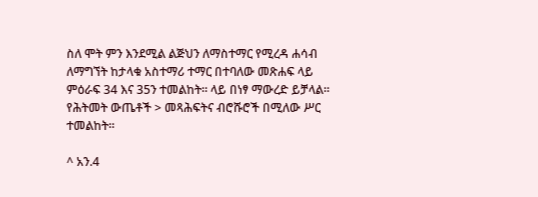ስለ ሞት ምን እንደሚል ልጅህን ለማስተማር የሚረዳ ሐሳብ ለማግኘት ከታላቁ አስተማሪ ተማር በተባለው መጽሐፍ ላይ ምዕራፍ 34 እና 35ን ተመልከት። ላይ በነፃ ማውረድ ይቻላል። የሕትመት ውጤቶች > መጻሕፍትና ብሮሹሮች በሚለው ሥር ተመልከት።

^ አን.4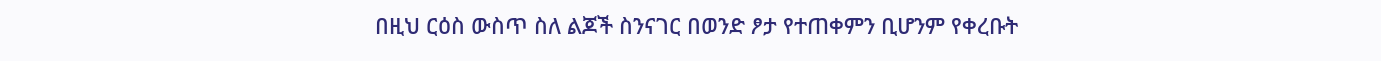በዚህ ርዕስ ውስጥ ስለ ልጆች ስንናገር በወንድ ፆታ የተጠቀምን ቢሆንም የቀረቡት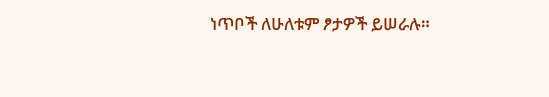ነጥቦች ለሁለቱም ፆታዎች ይሠራሉ።